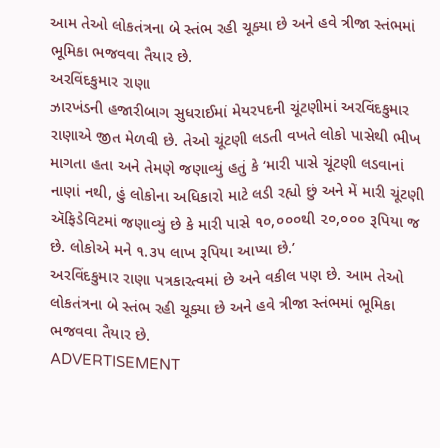આમ તેઓ લોકતંત્રના બે સ્તંભ રહી ચૂક્યા છે અને હવે ત્રીજા સ્તંભમાં ભૂમિકા ભજવવા તૈયાર છે.
અરવિંદકુમાર રાણા
ઝારખંડની હજારીબાગ સુધરાઈમાં મેયરપદની ચૂંટણીમાં અરવિંદકુમાર રાણાએ જીત મેળવી છે. તેઓ ચૂંટણી લડતી વખતે લોકો પાસેથી ભીખ માગતા હતા અને તેમણે જણાવ્યું હતું કે ‘મારી પાસે ચૂંટણી લડવાનાં નાણાં નથી, હું લોકોના અધિકારો માટે લડી રહ્યો છું અને મેં મારી ચૂંટણી ઍફિડેવિટમાં જણાવ્યું છે કે મારી પાસે ૧૦,૦૦૦થી ૨૦,૦૦૦ રૂપિયા જ છે. લોકોએ મને ૧.૩૫ લાખ રૂપિયા આપ્યા છે.’
અરવિંદકુમાર રાણા પત્રકારત્વમાં છે અને વકીલ પણ છે. આમ તેઓ લોકતંત્રના બે સ્તંભ રહી ચૂક્યા છે અને હવે ત્રીજા સ્તંભમાં ભૂમિકા ભજવવા તૈયાર છે.
ADVERTISEMENT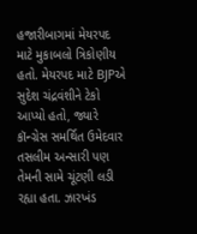હજારીબાગમાં મેયરપદ માટે મુકાબલો ત્રિકોણીય હતો. મેયરપદ માટે BJPએ સુદેશ ચંદ્રવંશીને ટેકો આપ્યો હતો, જ્યારે કૉન્ગ્રેસ સમર્થિત ઉમેદવાર તસલીમ અન્સારી પણ તેમની સામે ચૂંટણી લડી રહ્યા હતા. ઝારખંડ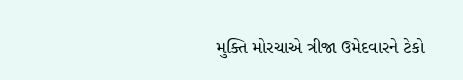મુક્તિ મોરચાએ ત્રીજા ઉમેદવારને ટેકો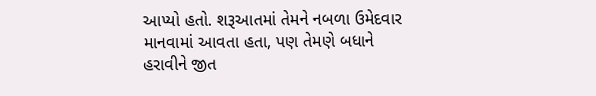આપ્યો હતો. શરૂઆતમાં તેમને નબળા ઉમેદવાર માનવામાં આવતા હતા, પણ તેમણે બધાને હરાવીને જીત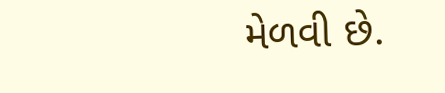મેળવી છે.